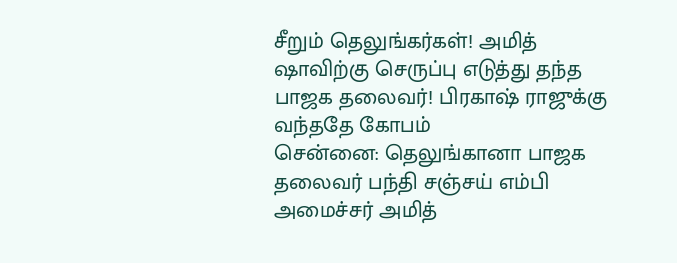சீறும் தெலுங்கர்கள்! அமித் ஷாவிற்கு செருப்பு எடுத்து தந்த பாஜக தலைவர்! பிரகாஷ் ராஜுக்கு வந்ததே கோபம்
சென்னை: தெலுங்கானா பாஜக தலைவர் பந்தி சஞ்சய் எம்பி அமைச்சர் அமித்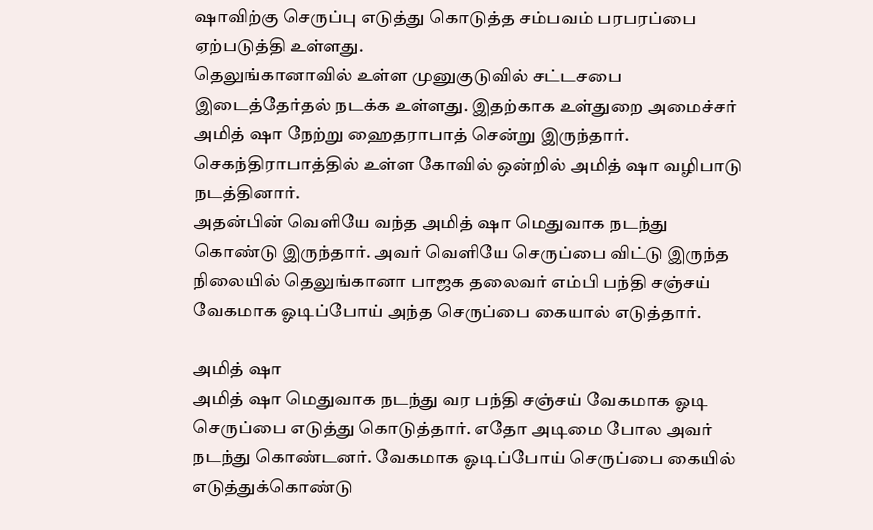ஷாவிற்கு செருப்பு எடுத்து கொடுத்த சம்பவம் பரபரப்பை ஏற்படுத்தி உள்ளது.
தெலுங்கானாவில் உள்ள முனுகுடுவில் சட்டசபை இடைத்தேர்தல் நடக்க உள்ளது. இதற்காக உள்துறை அமைச்சர் அமித் ஷா நேற்று ஹைதராபாத் சென்று இருந்தார். செகந்திராபாத்தில் உள்ள கோவில் ஒன்றில் அமித் ஷா வழிபாடு நடத்தினார்.
அதன்பின் வெளியே வந்த அமித் ஷா மெதுவாக நடந்து கொண்டு இருந்தார். அவர் வெளியே செருப்பை விட்டு இருந்த நிலையில் தெலுங்கானா பாஜக தலைவர் எம்பி பந்தி சஞ்சய் வேகமாக ஓடிப்போய் அந்த செருப்பை கையால் எடுத்தார்.

அமித் ஷா
அமித் ஷா மெதுவாக நடந்து வர பந்தி சஞ்சய் வேகமாக ஓடி செருப்பை எடுத்து கொடுத்தார். எதோ அடிமை போல அவர் நடந்து கொண்டனர். வேகமாக ஓடிப்போய் செருப்பை கையில் எடுத்துக்கொண்டு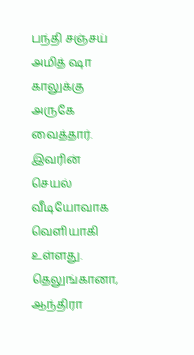பந்தி சஞ்சய் அமித் ஷா காலுக்கு அருகே வைத்தார். இவரின் செயல் வீடியோவாக வெளியாகி உள்ளது. தெலுங்கானா, ஆந்திரா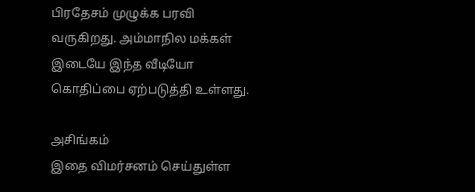பிரதேசம் முழுக்க பரவி வருகிறது. அம்மாநில மக்கள் இடையே இந்த வீடியோ கொதிப்பை ஏற்படுத்தி உள்ளது.

அசிங்கம்
இதை விமர்சனம் செய்துள்ள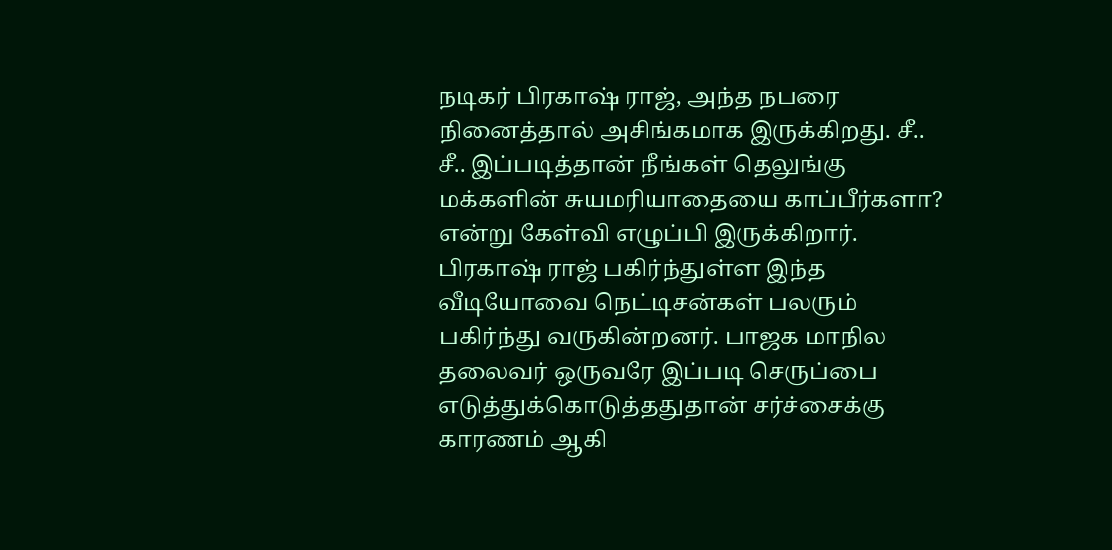நடிகர் பிரகாஷ் ராஜ், அந்த நபரை நினைத்தால் அசிங்கமாக இருக்கிறது. சீ.. சீ.. இப்படித்தான் நீங்கள் தெலுங்கு மக்களின் சுயமரியாதையை காப்பீர்களா? என்று கேள்வி எழுப்பி இருக்கிறார். பிரகாஷ் ராஜ் பகிர்ந்துள்ள இந்த வீடியோவை நெட்டிசன்கள் பலரும் பகிர்ந்து வருகின்றனர். பாஜக மாநில தலைவர் ஒருவரே இப்படி செருப்பை எடுத்துக்கொடுத்ததுதான் சர்ச்சைக்கு காரணம் ஆகி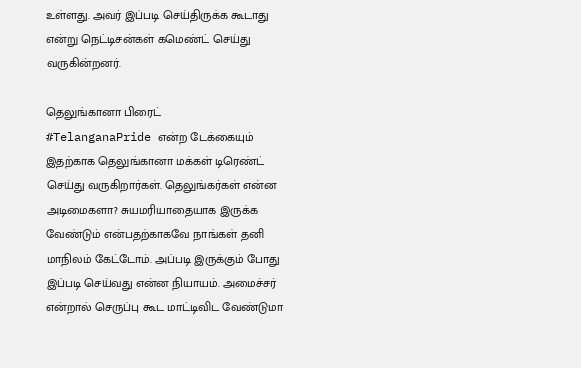உள்ளது. அவர் இப்படி செய்திருக்க கூடாது என்று நெட்டிசன்கள் கமெண்ட் செய்து வருகின்றனர்.

தெலுங்கானா பிரைட்
#TelanganaPride என்ற டேக்கையும் இதற்காக தெலுங்கானா மக்கள் டிரெண்ட் செய்து வருகிறார்கள். தெலுங்கர்கள் என்ன அடிமைகளா? சுயமரியாதையாக இருக்க வேண்டும் என்பதற்காகவே நாங்கள் தனி மாநிலம் கேட்டோம். அப்படி இருக்கும் போது இப்படி செய்வது என்ன நியாயம். அமைச்சர் என்றால் செருப்பு கூட மாட்டிவிட வேண்டுமா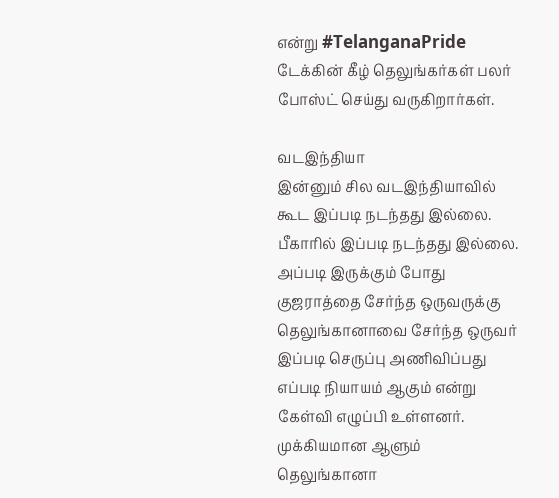என்று #TelanganaPride டேக்கின் கீழ் தெலுங்கர்கள் பலர் போஸ்ட் செய்து வருகிறார்கள்.

வடஇந்தியா
இன்னும் சில வடஇந்தியாவில் கூட இப்படி நடந்தது இல்லை. பீகாரில் இப்படி நடந்தது இல்லை. அப்படி இருக்கும் போது குஜராத்தை சேர்ந்த ஒருவருக்கு தெலுங்கானாவை சேர்ந்த ஒருவர் இப்படி செருப்பு அணிவிப்பது எப்படி நியாயம் ஆகும் என்று கேள்வி எழுப்பி உள்ளனர். முக்கியமான ஆளும் தெலுங்கானா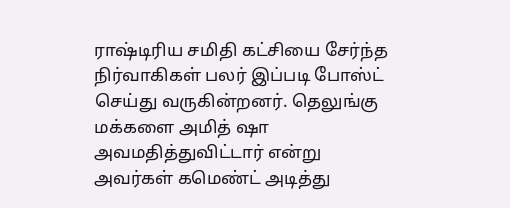ராஷ்டிரிய சமிதி கட்சியை சேர்ந்த நிர்வாகிகள் பலர் இப்படி போஸ்ட் செய்து வருகின்றனர். தெலுங்கு மக்களை அமித் ஷா அவமதித்துவிட்டார் என்று அவர்கள் கமெண்ட் அடித்து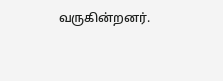வருகின்றனர்.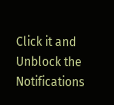Click it and Unblock the Notifications